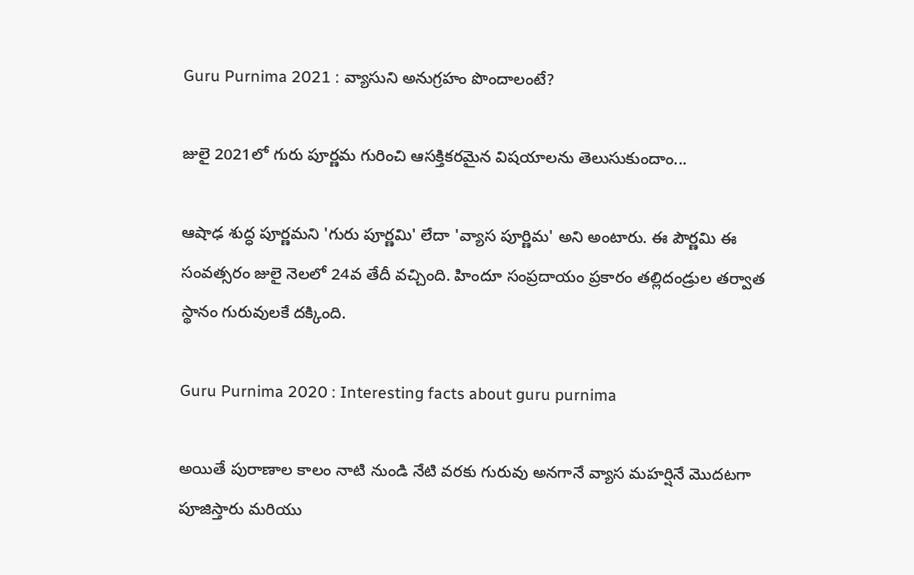Guru Purnima 2021 : వ్యాసుని అనుగ్రహం పొందాలంటే?

జులై 2021లో గురు పూర్ణమ గురించి ఆసక్తికరమైన విషయాలను తెలుసుకుందాం...

ఆషాఢ శుద్ధ పూర్ణమని 'గురు పూర్ణమి' లేదా 'వ్యాస పూర్ణిమ' అని అంటారు. ఈ పౌర్ణమి ఈ సంవత్సరం జులై నెలలో 24వ తేదీ వచ్చింది. హిందూ సంప్రదాయం ప్రకారం తల్లిదండ్రుల తర్వాత స్థానం గురువులకే దక్కింది.

Guru Purnima 2020 : Interesting facts about guru purnima

అయితే పురాణాల కాలం నాటి నుండి నేటి వరకు గురువు అనగానే వ్యాస మహర్షినే మొదటగా పూజిస్తారు మరియు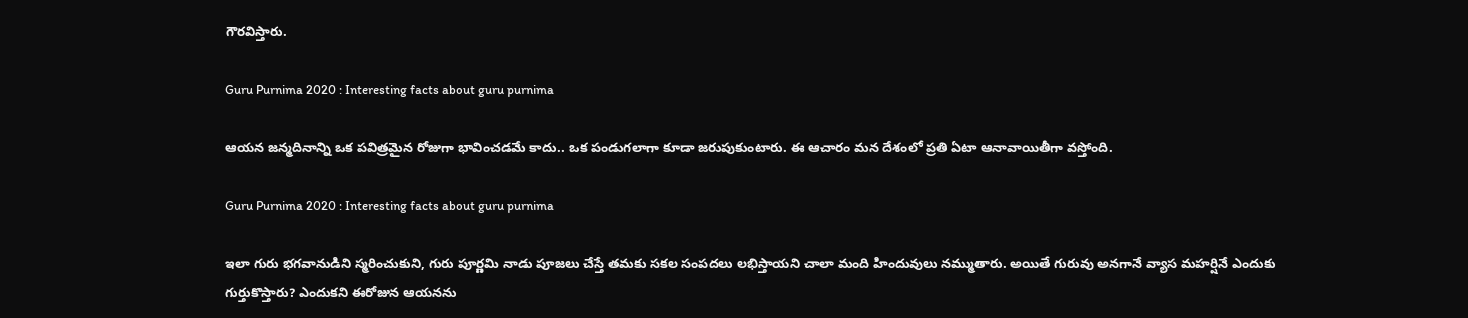గౌరవిస్తారు.

Guru Purnima 2020 : Interesting facts about guru purnima

ఆయన జన్మదినాన్ని ఒక పవిత్రమైన రోజుగా భావించడమే కాదు.. ఒక పండుగలాగా కూడా జరుపుకుంటారు. ఈ ఆచారం మన దేశంలో ప్రతి ఏటా ఆనావాయితీగా వస్తోంది.

Guru Purnima 2020 : Interesting facts about guru purnima

ఇలా గురు భగవానుడిని స్మరించుకుని, గురు పూర్ణమి నాడు పూజలు చేస్తే తమకు సకల సంపదలు లభిస్తాయని చాలా మంది హిందువులు నమ్ముతారు. అయితే గురువు అనగానే వ్యాస మహర్షినే ఎందుకు గుర్తుకొస్తారు? ఎందుకని ఈరోజున ఆయనను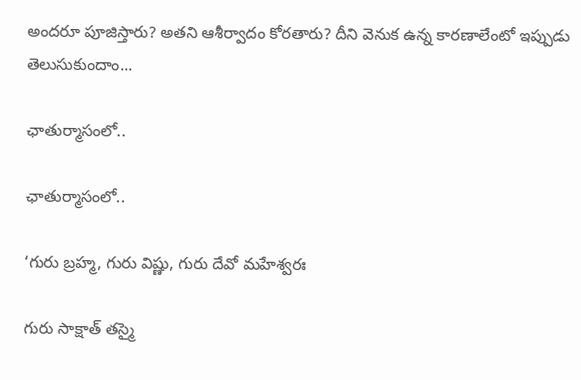అందరూ పూజిస్తారు? అతని ఆశీర్వాదం కోరతారు? దీని వెనుక ఉన్న కారణాలేంటో ఇప్పుడు తెలుసుకుందాం...

ఛాతుర్మాసంలో..

ఛాతుర్మాసంలో..

‘గురు బ్రహ్మ, గురు విష్ణు, గురు దేవో మహేశ్వరః

గురు సాక్షాత్ తస్మై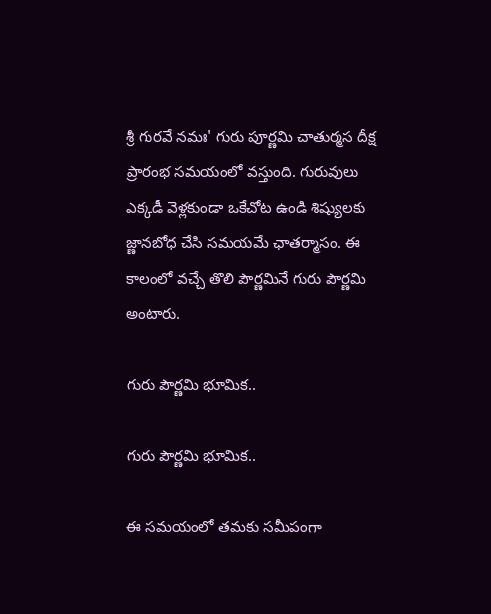శ్రీ గురవే నమః' గురు పూర్ణమి చాతుర్మస దీక్ష ప్రారంభ సమయంలో వస్తుంది. గురువులు ఎక్కడీ వెళ్లకుండా ఒకేచోట ఉండి శిష్యులకు జ్ణానబోధ చేసి సమయమే ఛాతర్మాసం. ఈ కాలంలో వచ్చే తొలి పౌర్ణమినే గురు పౌర్ణమి అంటారు.

గురు పౌర్ణమి భూమిక..

గురు పౌర్ణమి భూమిక..

ఈ సమయంలో తమకు సమీపంగా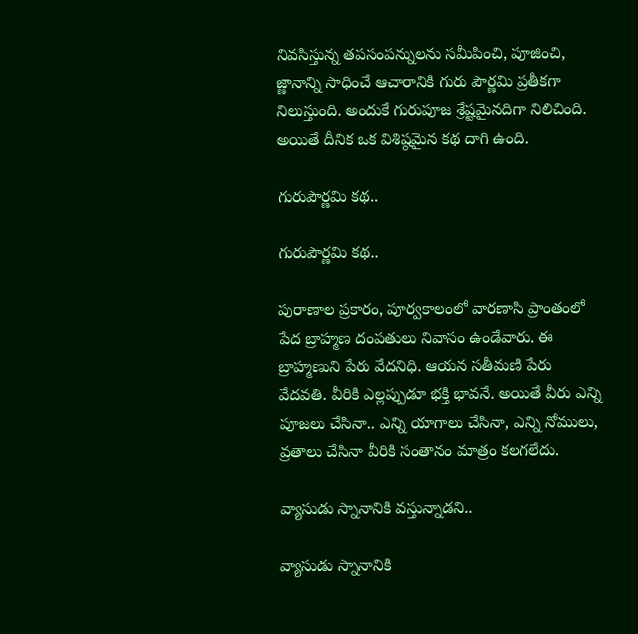నివసిస్తున్న తపసంపన్నులను సమీపించి, పూజించి, జ్ణానాన్ని సాధించే ఆచారానికి గురు పౌర్ణమి ప్రతీకగా నిలుస్తుంది. అందుకే గురుపూజ శ్రేష్టమైనదిగా నిలిచింది. అయితే దీనిక ఒక విశిష్ఠమైన కథ దాగి ఉంది.

గురుపౌర్ణమి కథ..

గురుపౌర్ణమి కథ..

పురాణాల ప్రకారం, పూర్వకాలంలో వారణాసి ప్రాంతంలో పేద బ్రాహ్మణ దంపతులు నివాసం ఉండేవారు. ఈ బ్రాహ్మణుని పేరు వేదనిధి. ఆయన సతీమణి పేరు వేదవతి. వీరికి ఎల్లప్పుడూ భక్తి భావనే. అయితే వీరు ఎన్ని పూజలు చేసినా.. ఎన్ని యాగాలు చేసినా, ఎన్ని నోములు, వ్రతాలు చేసినా వీరికి సంతానం మాత్రం కలగలేదు.

వ్యాసుడు స్నానానికి వస్తున్నాడని..

వ్యాసుడు స్నానానికి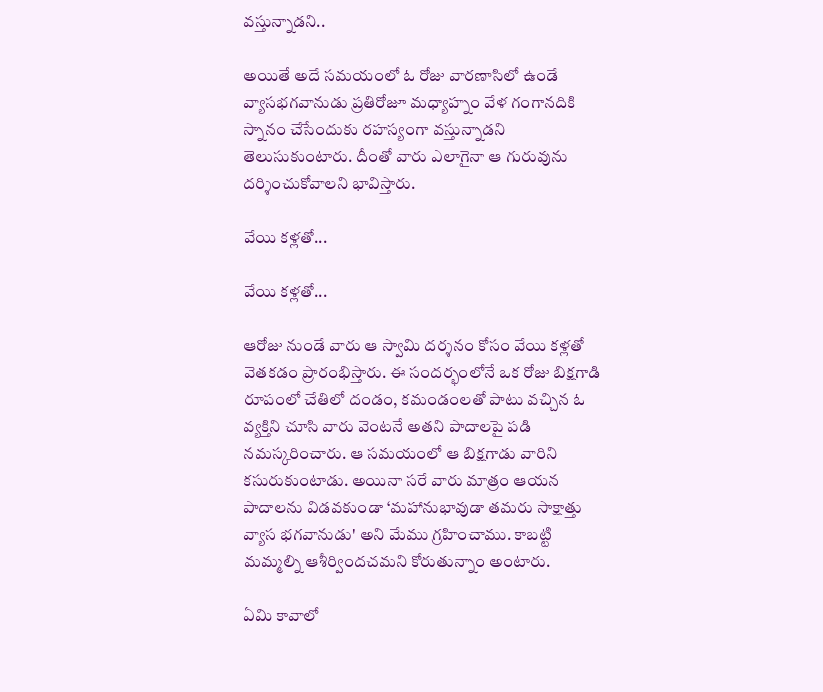వస్తున్నాడని..

అయితే అదే సమయంలో ఓ రోజు వారణాసిలో ఉండే వ్యాసభగవానుడు ప్రతిరోజూ మధ్యాహ్నం వేళ గంగానదికి స్నానం చేసేందుకు రహస్యంగా వస్తున్నాడని తెలుసుకుంటారు. దీంతో వారు ఎలాగైనా ఆ గురువును దర్శించుకోవాలని భావిస్తారు.

వేయి కళ్లతో...

వేయి కళ్లతో...

ఆరోజు నుండే వారు ఆ స్వామి దర్శనం కోసం వేయి కళ్లతో వెతకడం ప్రారంభిస్తారు. ఈ సందర్భంలోనే ఒక రోజు బిక్షగాడి రూపంలో చేతిలో దండం, కమండంలతో పాటు వచ్చిన ఓ వ్యక్తిని చూసి వారు వెంటనే అతని పాదాలపై పడి నమస్కరించారు. ఆ సమయంలో ఆ బిక్షగాడు వారిని కసురుకుంటాడు. అయినా సరే వారు మాత్రం ఆయన పాదాలను విడవకుండా ‘మహానుభావుడా తమరు సాక్షాత్తు వ్యాస భగవానుడు' అని మేము గ్రహించాము. కాబట్టి మమ్మల్ని ఆశీర్విందచమని కోరుతున్నాం అంటారు.

ఏమి కావాలో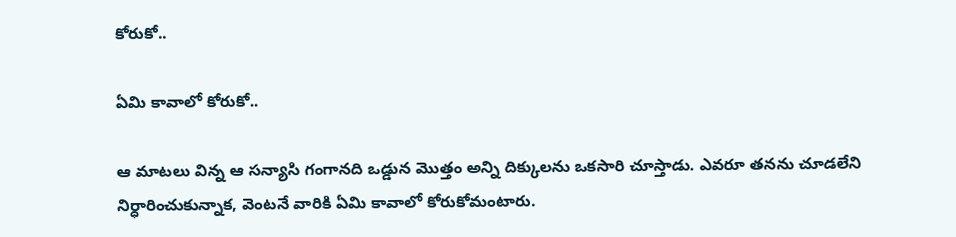కోరుకో..

ఏమి కావాలో కోరుకో..

ఆ మాటలు విన్న ఆ సన్యాసి గంగానది ఒడ్డున మొత్తం అన్ని దిక్కులను ఒకసారి చూస్తాడు. ఎవరూ తనను చూడలేని నిర్ధారించుకున్నాక, వెంటనే వారికి ఏమి కావాలో కోరుకోమంటారు.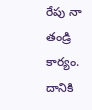రేపు నా తండ్రి కార్యం. దానికి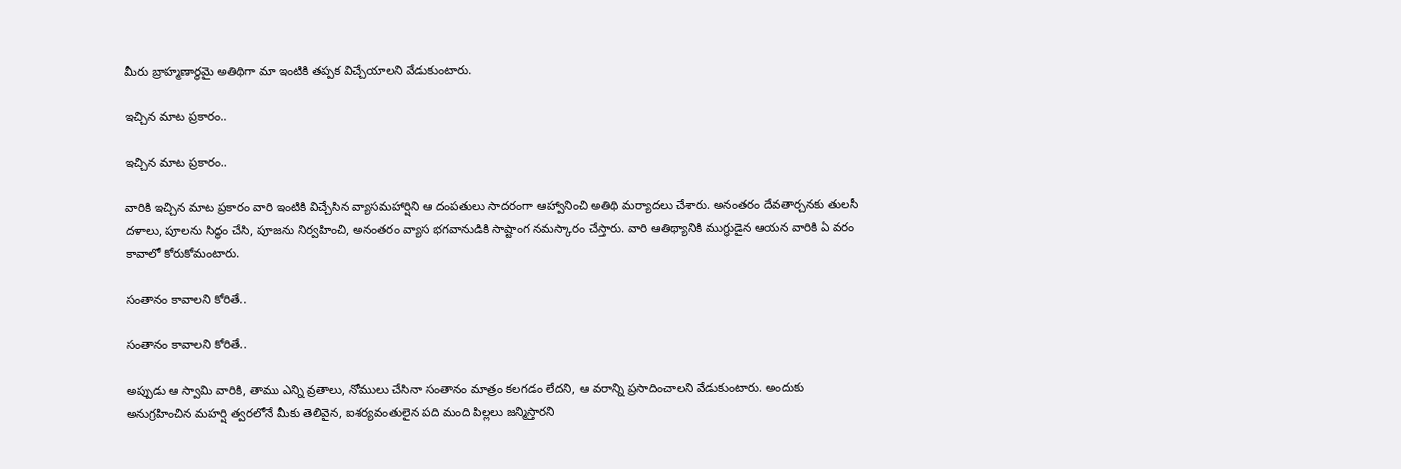మీరు బ్రాహ్మణార్థమై అతిథిగా మా ఇంటికి తప్పక విచ్చేయాలని వేడుకుంటారు.

ఇచ్చిన మాట ప్రకారం..

ఇచ్చిన మాట ప్రకారం..

వారికి ఇచ్చిన మాట ప్రకారం వారి ఇంటికి విచ్చేసిన వ్యాసమహార్షిని ఆ దంపతులు సాదరంగా ఆహ్వానించి అతిథి మర్యాదలు చేశారు. అనంతరం దేవతార్చనకు తులసీ దళాలు, పూలను సిద్ధం చేసి, పూజను నిర్వహించి, అనంతరం వ్యాస భగవానుడికి సాష్టాంగ నమస్కారం చేస్తారు. వారి ఆతిథ్యానికి ముగ్ధుడైన ఆయన వారికి ఏ వరం కావాలో కోరుకోమంటారు.

సంతానం కావాలని కోరితే..

సంతానం కావాలని కోరితే..

అప్పుడు ఆ స్వామి వారికి, తాము ఎన్ని వ్రతాలు, నోములు చేసినా సంతానం మాత్రం కలగడం లేదని, ఆ వరాన్ని ప్రసాదించాలని వేడుకుంటారు. అందుకు అనుగ్రహించిన మహర్షి త్వరలోనే మీకు తెలివైన, ఐశర్యవంతులైన పది మంది పిల్లలు జన్మిస్తారని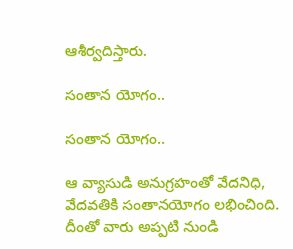ఆశీర్వదిస్తారు.

సంతాన యోగం..

సంతాన యోగం..

ఆ వ్యాసుడి అనుగ్రహంతో వేదనిధి, వేదవతికి సంతానయోగం లభించింది. దీంతో వారు అప్పటి నుండి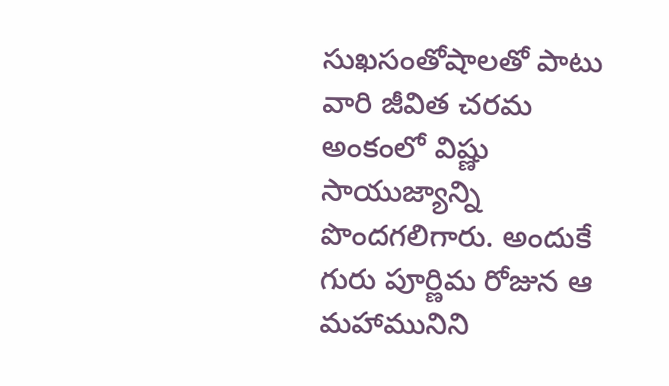సుఖసంతోషాలతో పాటు వారి జీవిత చరమ అంకంలో విష్ణు సాయుజ్యాన్ని పొందగలిగారు. అందుకే గురు పూర్ణిమ రోజున ఆ మహామునిని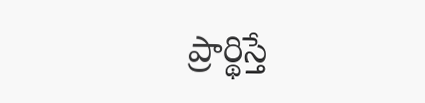ప్రార్థిస్తే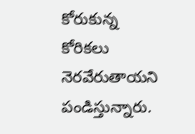కోరుకున్న కోరికలు నెరవేరుతాయని పండిస్తున్నారు.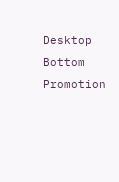Desktop Bottom Promotion